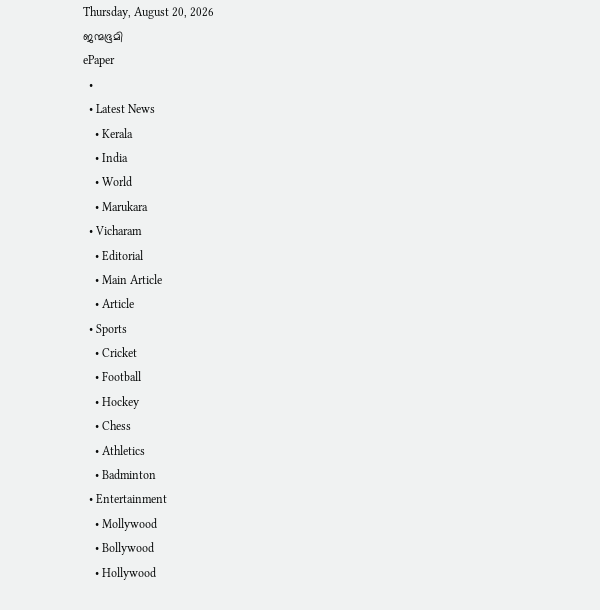Thursday, August 20, 2026
ജന്മഭൂമി
ePaper
  •
  • Latest News
    • Kerala
    • India
    • World
    • Marukara
  • Vicharam
    • Editorial
    • Main Article
    • Article
  • Sports
    • Cricket
    • Football
    • Hockey
    • Chess
    • Athletics
    • Badminton
  • Entertainment
    • Mollywood
    • Bollywood
    • Hollywood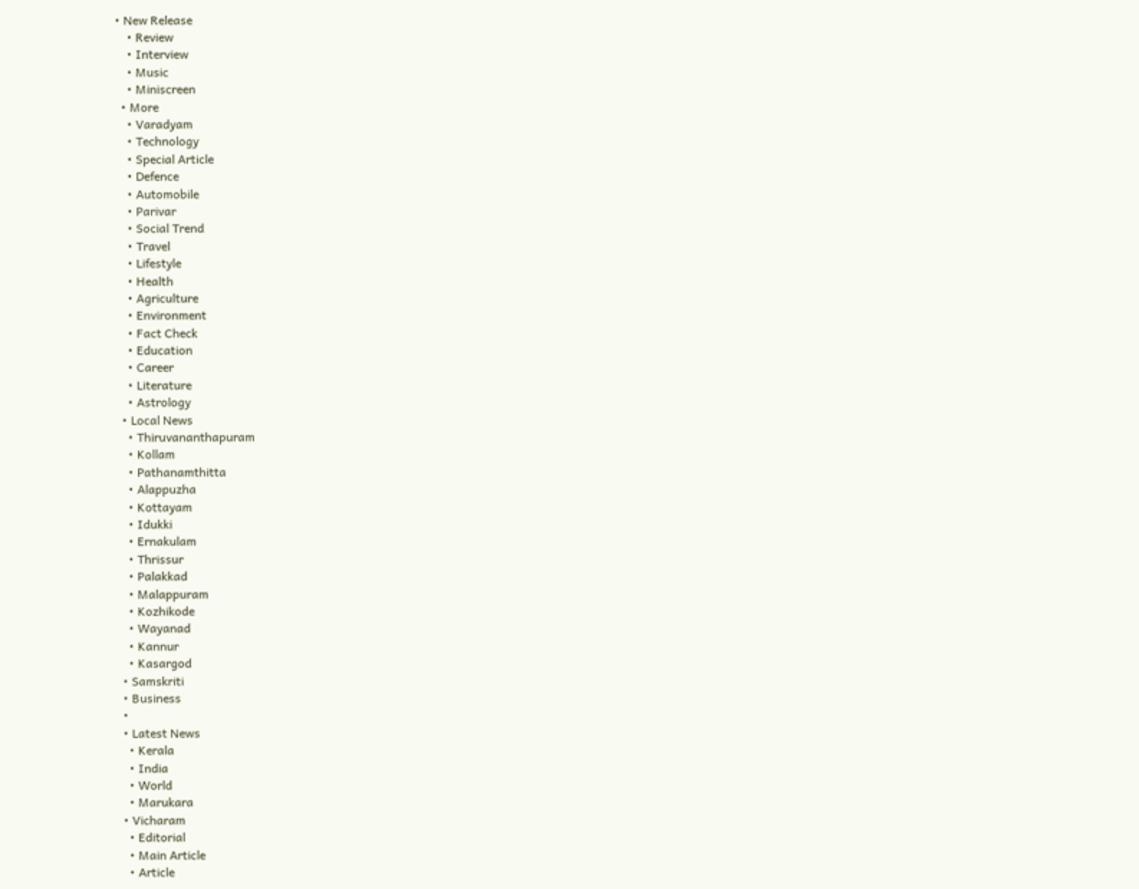• New Release
    • Review
    • Interview
    • Music
    • Miniscreen
  • More
    • Varadyam
    • Technology
    • Special Article
    • Defence
    • Automobile
    • Parivar
    • Social Trend
    • Travel
    • Lifestyle
    • Health
    • Agriculture
    • Environment
    • Fact Check
    • Education
    • Career
    • Literature
    • Astrology
  • Local News
    • Thiruvananthapuram
    • Kollam
    • Pathanamthitta
    • Alappuzha
    • Kottayam
    • Idukki
    • Ernakulam
    • Thrissur
    • Palakkad
    • Malappuram
    • Kozhikode
    • Wayanad
    • Kannur
    • Kasargod
  • Samskriti
  • Business
  •
  • Latest News
    • Kerala
    • India
    • World
    • Marukara
  • Vicharam
    • Editorial
    • Main Article
    • Article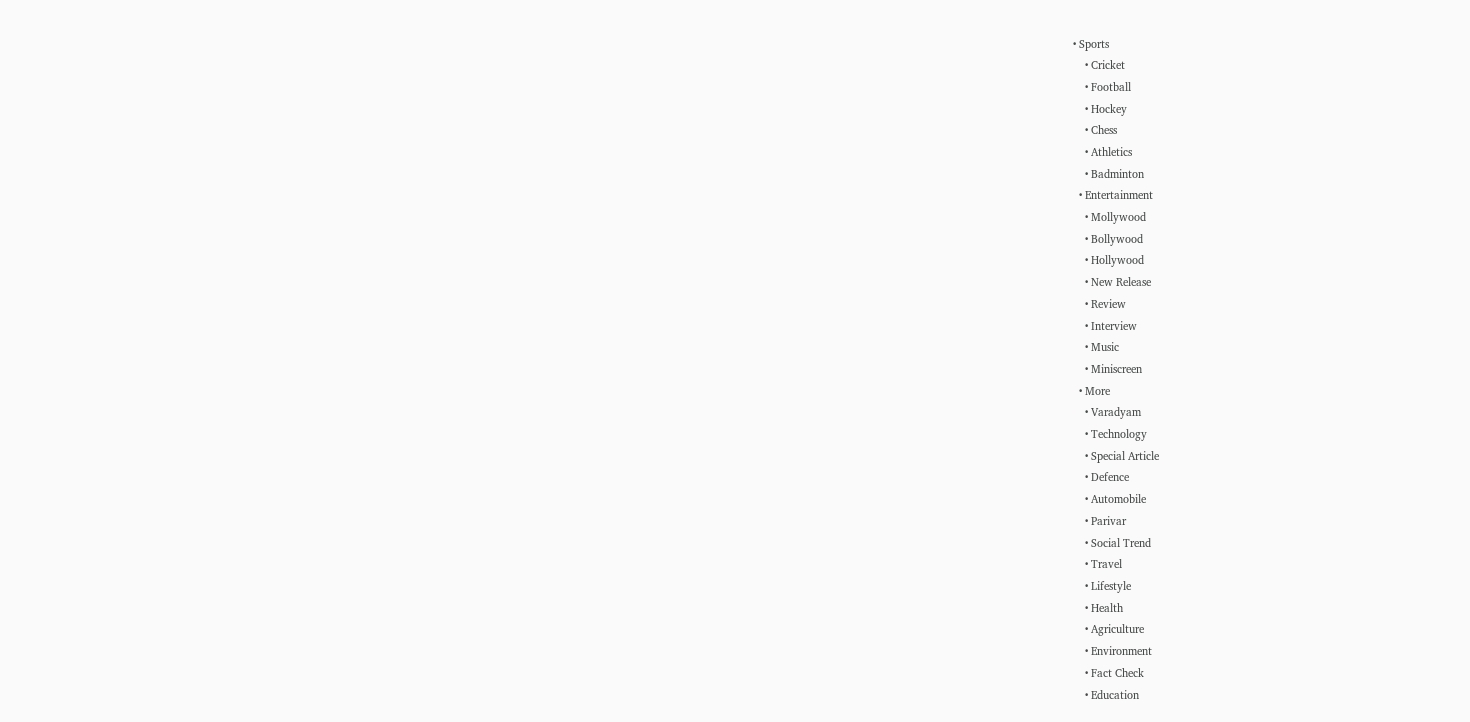• Sports
    • Cricket
    • Football
    • Hockey
    • Chess
    • Athletics
    • Badminton
  • Entertainment
    • Mollywood
    • Bollywood
    • Hollywood
    • New Release
    • Review
    • Interview
    • Music
    • Miniscreen
  • More
    • Varadyam
    • Technology
    • Special Article
    • Defence
    • Automobile
    • Parivar
    • Social Trend
    • Travel
    • Lifestyle
    • Health
    • Agriculture
    • Environment
    • Fact Check
    • Education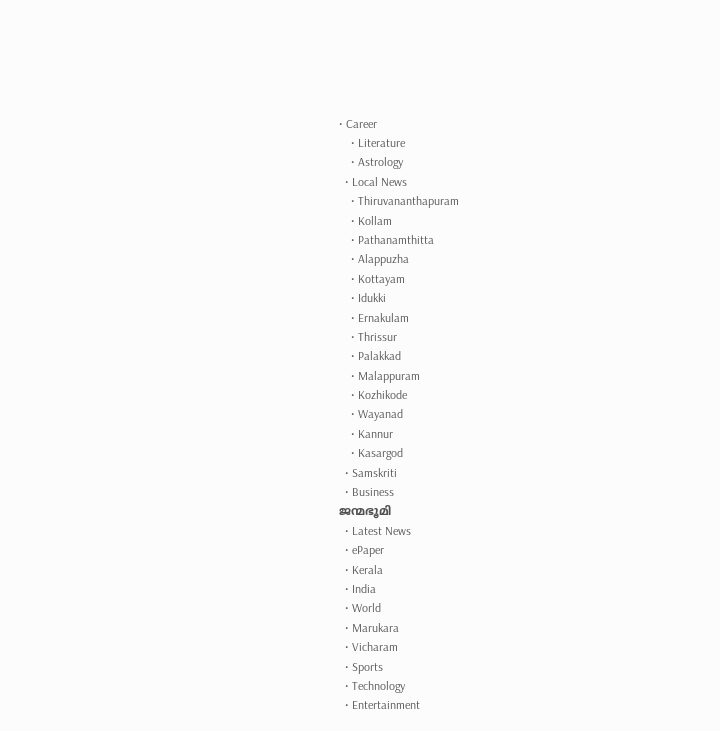• Career
    • Literature
    • Astrology
  • Local News
    • Thiruvananthapuram
    • Kollam
    • Pathanamthitta
    • Alappuzha
    • Kottayam
    • Idukki
    • Ernakulam
    • Thrissur
    • Palakkad
    • Malappuram
    • Kozhikode
    • Wayanad
    • Kannur
    • Kasargod
  • Samskriti
  • Business
ജന്മഭൂമി
  • Latest News
  • ePaper
  • Kerala
  • India
  • World
  • Marukara
  • Vicharam
  • Sports
  • Technology
  • Entertainment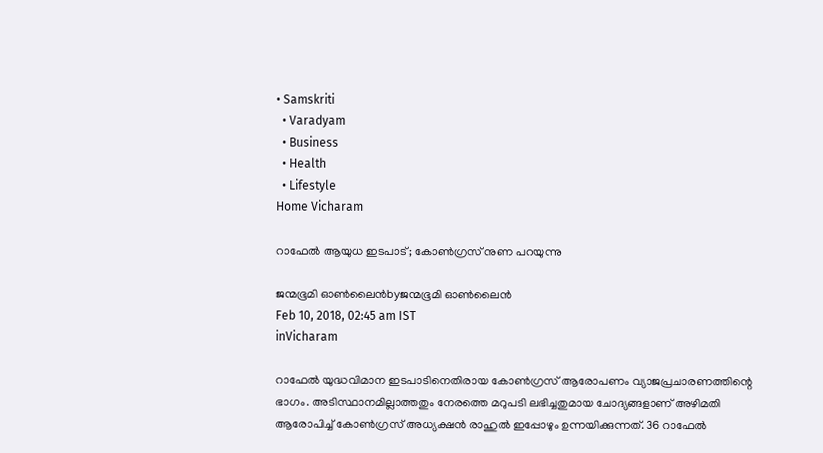• Samskriti
  • Varadyam
  • Business
  • Health
  • Lifestyle
Home Vicharam

റാഫേൽ ആയുധ ഇടപാട്; കോൺഗ്രസ് നുണ പറയുന്നു

ജന്മഭൂമി ഓണ്‍ലൈന്‍byജന്മഭൂമി ഓണ്‍ലൈന്‍
Feb 10, 2018, 02:45 am IST
inVicharam

റാഫേല്‍ യുദ്ധവിമാന ഇടപാടിനെതിരായ കോണ്‍ഗ്രസ് ആരോപണം വ്യാജപ്രചാരണത്തിന്റെ ഭാഗം. അടിസ്ഥാനമില്ലാത്തതും നേരത്തെ മറുപടി ലഭിച്ചതുമായ ചോദ്യങ്ങളാണ് അഴിമതി ആരോപിച്ച് കോണ്‍ഗ്രസ് അധ്യക്ഷന്‍ രാഹുല്‍ ഇപ്പോഴും ഉന്നയിക്കുന്നത്. 36 റാഫേല്‍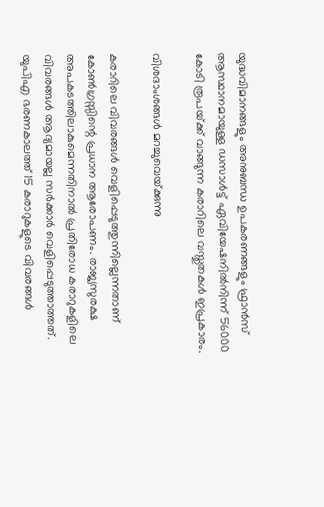യുദ്ധവിമാനങ്ങളും അനുബന്ധ ഉപകരണങ്ങളും ഫ്രാന്‍സ് ആസ്ഥാനമായുള്ള ഡസാള്‍ട്ട് ഏവിയേഷനില്‍നിന്ന് 56000 കോടി രൂപയ്‌ക്ക് വാങ്ങുന്ന കരാറിലെ വസ്തുതകള്‍ ഇപ്രകാരം.

വിശദാംശങ്ങള്‍ മറച്ചുവെയ്‌ക്കുന്നു

കരാറിലെ വിവരങ്ങള്‍ വെളിപ്പെടുത്തുന്നില്ലെന്നതാണ് കോണ്‍ഗ്രസ്സിന്റെ പ്രധാന ആരോപണം. രാജ്യസുരക്ഷ അപകടത്തിലാകുമെന്നതിനാല്‍ പ്രതിരോധ കരാറുകളിലെ വിവരങ്ങള്‍ ആദ്യമായല്ല സര്‍ക്കാര്‍ വെളിപ്പെടുത്താത്തത്. യുപിഎ ഭരണകാലത്ത് 15 കരാറുകളുടെ വിവരങ്ങള്‍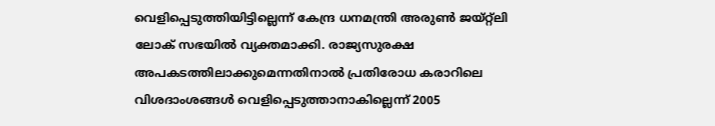വെളിപ്പെടുത്തിയിട്ടില്ലെന്ന് കേന്ദ്ര ധനമന്ത്രി അരുണ്‍ ജയ്റ്റ്‌ലി ലോക് സഭയില്‍ വ്യക്തമാക്കി. രാജ്യസുരക്ഷ അപകടത്തിലാക്കുമെന്നതിനാല്‍ പ്രതിരോധ കരാറിലെ വിശദാംശങ്ങള്‍ വെളിപ്പെടുത്താനാകില്ലെന്ന് 2005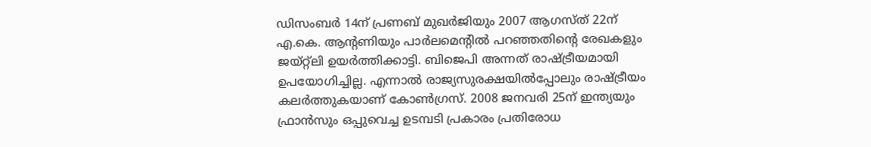ഡിസംബര്‍ 14ന് പ്രണബ് മുഖര്‍ജിയും 2007 ആഗസ്ത് 22ന് എ.കെ. ആന്റണിയും പാര്‍ലമെന്റില്‍ പറഞ്ഞതിന്റെ രേഖകളും ജയ്റ്റ്‌ലി ഉയര്‍ത്തിക്കാട്ടി. ബിജെപി അന്നത് രാഷ്‌ട്രീയമായി ഉപയോഗിച്ചില്ല. എന്നാല്‍ രാജ്യസുരക്ഷയില്‍പ്പോലും രാഷ്‌ട്രീയം കലര്‍ത്തുകയാണ് കോണ്‍ഗ്രസ്. 2008 ജനവരി 25ന് ഇന്ത്യയും ഫ്രാന്‍സും ഒപ്പുവെച്ച ഉടമ്പടി പ്രകാരം പ്രതിരോധ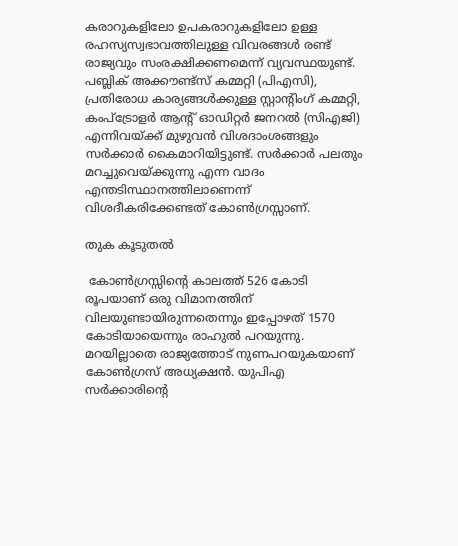കരാറുകളിലോ ഉപകരാറുകളിലോ ഉള്ള രഹസ്യസ്വഭാവത്തിലുള്ള വിവരങ്ങള്‍ രണ്ട് രാജ്യവും സംരക്ഷിക്കണമെന്ന് വ്യവസ്ഥയുണ്ട്. പബ്ലിക് അക്കൗണ്ട്‌സ് കമ്മറ്റി (പിഎസി), പ്രതിരോധ കാര്യങ്ങള്‍ക്കുള്ള സ്റ്റാന്റിംഗ് കമ്മറ്റി, കംപ്‌ട്രോളര്‍ ആന്റ് ഓഡിറ്റര്‍ ജനറല്‍ (സിഎജി) എന്നിവയ്‌ക്ക് മുഴുവന്‍ വിശദാംശങ്ങളും സര്‍ക്കാര്‍ കൈമാറിയിട്ടുണ്ട്. സര്‍ക്കാര്‍ പലതും മറച്ചുവെയ്‌ക്കുന്നു എന്ന വാദം എന്തടിസ്ഥാനത്തിലാണെന്ന് വിശദീകരിക്കേണ്ടത് കോണ്‍ഗ്രസ്സാണ്.

തുക കൂടുതല്‍

 കോണ്‍ഗ്രസ്സിന്റെ കാലത്ത് 526 കോടി രൂപയാണ് ഒരു വിമാനത്തിന് വിലയുണ്ടായിരുന്നതെന്നും ഇപ്പോഴത് 1570 കോടിയായെന്നും രാഹുല്‍ പറയുന്നു. മറയില്ലാതെ രാജ്യത്തോട് നുണപറയുകയാണ് കോണ്‍ഗ്രസ് അധ്യക്ഷന്‍. യുപിഎ സര്‍ക്കാരിന്റെ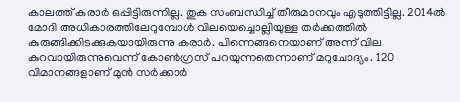കാലത്ത് കരാര്‍ ഒപ്പിട്ടിരുന്നില്ല. തുക സംബന്ധിച്ച് തീരുമാനവും എടുത്തിട്ടില്ല. 2014ല്‍ മോദി അധികാരത്തിലേറുമ്പോള്‍ വിലയെച്ചൊല്ലിയുള്ള തര്‍ക്കത്തില്‍ കുരുങ്ങിക്കിടക്കുകയായിരുന്നു കരാര്‍. പിന്നെങ്ങനെയാണ് അന്ന് വില കുറവായിരുന്നുവെന്ന് കോണ്‍ഗ്രസ് പറയുന്നതെന്നാണ് മറുചോദ്യം. 120 വിമാനങ്ങളാണ് മുന്‍ സര്‍ക്കാര്‍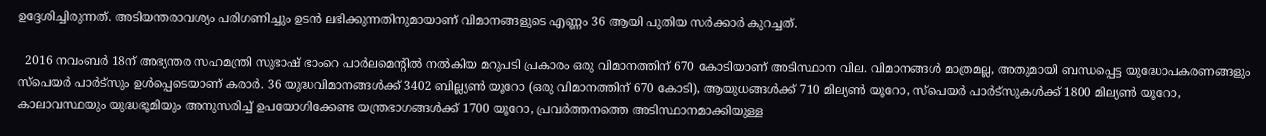ഉദ്ദേശിച്ചിരുന്നത്. അടിയന്തരാവശ്യം പരിഗണിച്ചും ഉടന്‍ ലഭിക്കുന്നതിനുമായാണ് വിമാനങ്ങളുടെ എണ്ണം 36 ആയി പുതിയ സര്‍ക്കാര്‍ കുറച്ചത്.

  2016 നവംബര്‍ 18ന് അഭ്യന്തര സഹമന്ത്രി സുഭാഷ് ഭാംറെ പാര്‍ലമെന്റില്‍ നല്‍കിയ മറുപടി പ്രകാരം ഒരു വിമാനത്തിന് 670 കോടിയാണ് അടിസ്ഥാന വില. വിമാനങ്ങള്‍ മാത്രമല്ല, അതുമായി ബന്ധപ്പെട്ട യുദ്ധോപകരണങ്ങളും സ്‌പെയര്‍ പാര്‍ട്‌സും ഉള്‍പ്പെടെയാണ് കരാര്‍. 36 യുദ്ധവിമാനങ്ങള്‍ക്ക് 3402 ബില്ല്യണ്‍ യൂറോ (ഒരു വിമാനത്തിന് 670 കോടി), ആയുധങ്ങള്‍ക്ക് 710 മില്യണ്‍ യൂറോ, സ്‌പെയര്‍ പാര്‍ട്‌സുകള്‍ക്ക് 1800 മില്യണ്‍ യൂറോ, കാലാവസ്ഥയും യുദ്ധഭൂമിയും അനുസരിച്ച് ഉപയോഗിക്കേണ്ട യന്ത്രഭാഗങ്ങള്‍ക്ക് 1700 യൂറോ, പ്രവര്‍ത്തനത്തെ അടിസ്ഥാനമാക്കിയുള്ള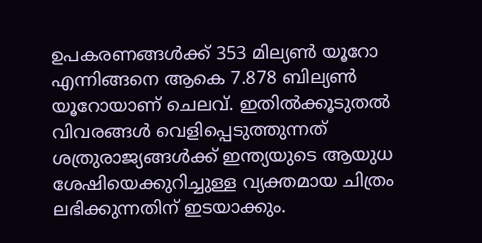ഉപകരണങ്ങള്‍ക്ക് 353 മില്യണ്‍ യൂറോ എന്നിങ്ങനെ ആകെ 7.878 ബില്യണ്‍ യൂറോയാണ് ചെലവ്. ഇതില്‍ക്കൂടുതല്‍ വിവരങ്ങള്‍ വെളിപ്പെടുത്തുന്നത് ശത്രുരാജ്യങ്ങള്‍ക്ക് ഇന്ത്യയുടെ ആയുധ ശേഷിയെക്കുറിച്ചുള്ള വ്യക്തമായ ചിത്രം ലഭിക്കുന്നതിന് ഇടയാക്കും.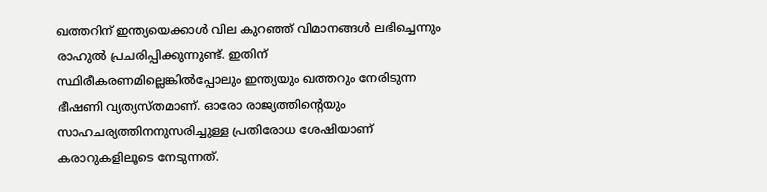ഖത്തറിന് ഇന്ത്യയെക്കാള്‍ വില കുറഞ്ഞ് വിമാനങ്ങള്‍ ലഭിച്ചെന്നും രാഹുല്‍ പ്രചരിപ്പിക്കുന്നുണ്ട്. ഇതിന് സ്ഥിരീകരണമില്ലെങ്കില്‍പ്പോലും ഇന്ത്യയും ഖത്തറും നേരിടുന്ന ഭീഷണി വ്യത്യസ്തമാണ്. ഓരോ രാജ്യത്തിന്റെയും സാഹചര്യത്തിനനുസരിച്ചുള്ള പ്രതിരോധ ശേഷിയാണ് കരാറുകളിലൂടെ നേടുന്നത്.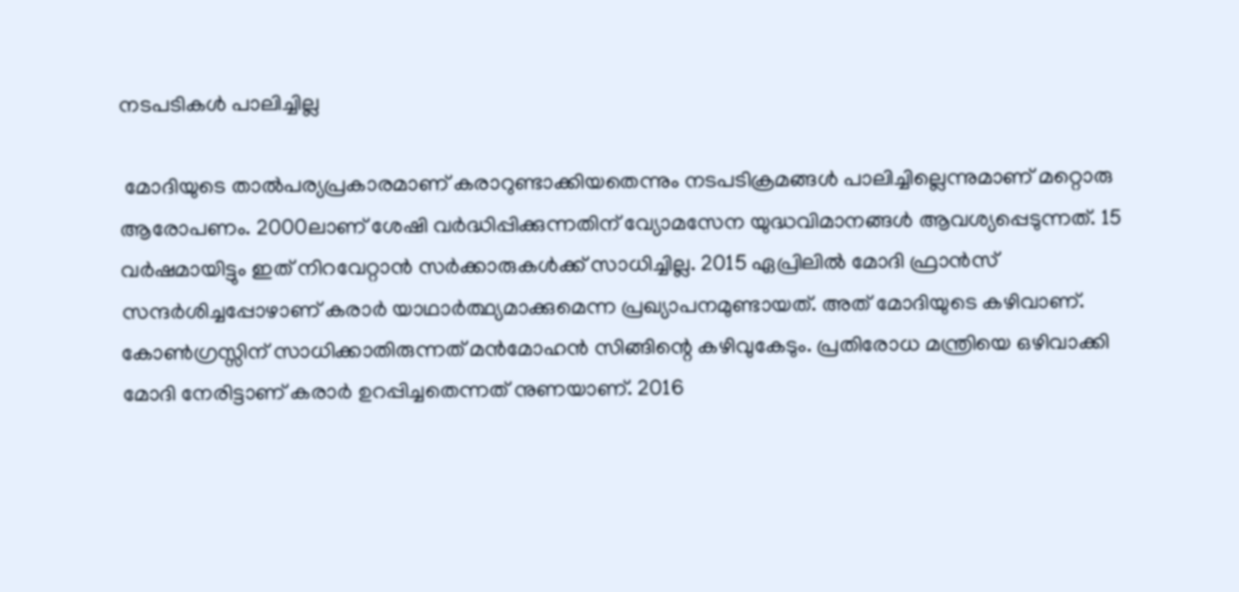നടപടികള്‍ പാലിച്ചില്ല

 മോദിയുടെ താല്‍പര്യപ്രകാരമാണ് കരാറുണ്ടാക്കിയതെന്നും നടപടിക്രമങ്ങള്‍ പാലിച്ചില്ലെന്നുമാണ് മറ്റൊരു ആരോപണം. 2000ലാണ് ശേഷി വര്‍ദ്ധിപ്പിക്കുന്നതിന് വ്യോമസേന യുദ്ധവിമാനങ്ങള്‍ ആവശ്യപ്പെടുന്നത്. 15 വര്‍ഷമായിട്ടും ഇത് നിറവേറ്റാന്‍ സര്‍ക്കാരുകള്‍ക്ക് സാധിച്ചില്ല. 2015 ഏപ്രിലില്‍ മോദി ഫ്രാന്‍സ് സന്ദര്‍ശിച്ചപ്പോഴാണ് കരാര്‍ യാഥാര്‍ത്ഥ്യമാക്കുമെന്ന പ്രഖ്യാപനമുണ്ടായത്. അത് മോദിയുടെ കഴിവാണ്. കോണ്‍ഗ്രസ്സിന് സാധിക്കാതിരുന്നത് മന്‍മോഹന്‍ സിങ്ങിന്റെ കഴിവുകേടും. പ്രതിരോധ മന്ത്രിയെ ഒഴിവാക്കി മോദി നേരിട്ടാണ് കരാര്‍ ഉറപ്പിച്ചതെന്നത് നുണയാണ്. 2016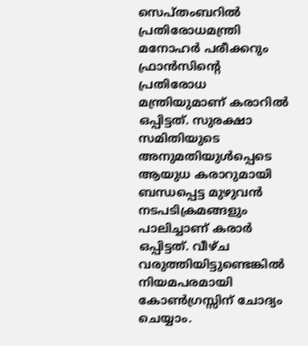സെപ്തംബറില്‍ പ്രതിരോധമന്ത്രി മനോഹര്‍ പരീക്കറും ഫ്രാന്‍സിന്റെ പ്രതിരോധ മന്ത്രിയുമാണ് കരാറില്‍ ഒപ്പിട്ടത്. സുരക്ഷാ സമിതിയുടെ അനുമതിയുള്‍പ്പെടെ ആയുധ കരാറുമായി ബന്ധപ്പെട്ട മുഴുവന്‍ നടപടിക്രമങ്ങളും പാലിച്ചാണ് കരാര്‍ ഒപ്പിട്ടത്. വീഴ്ച വരുത്തിയിട്ടുണ്ടെങ്കില്‍ നിയമപരമായി കോണ്‍ഗ്രസ്സിന് ചോദ്യം ചെയ്യാം.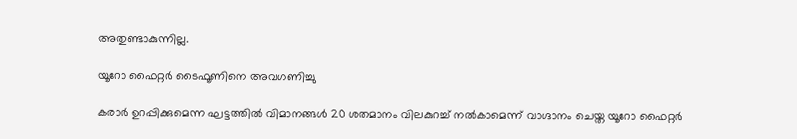അതുണ്ടാകുന്നില്ല.

യൂറോ ഫൈറ്റര്‍ ടൈഫൂണിനെ അവഗണിച്ചു

കരാര്‍ ഉറപ്പിക്കുമെന്ന ഘട്ടത്തില്‍ വിമാനങ്ങള്‍ 20 ശതമാനം വിലകുറച്ച് നല്‍കാമെന്ന് വാഗ്ദാനം ചെയ്ത യൂറോ ഫൈറ്റര്‍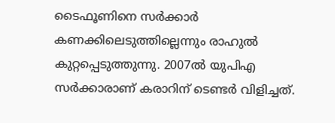ടൈഫൂണിനെ സര്‍ക്കാര്‍ കണക്കിലെടുത്തില്ലെന്നും രാഹുല്‍ കുറ്റപ്പെടുത്തുന്നു. 2007ല്‍ യുപിഎ സര്‍ക്കാരാണ് കരാറിന് ടെണ്ടര്‍ വിളിച്ചത്.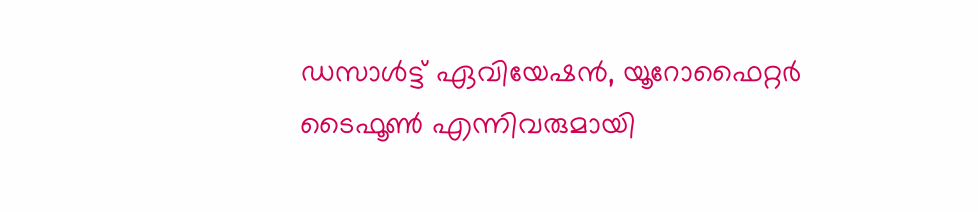ഡസാള്‍ട്ട് ഏവിയേഷന്‍, യൂറോഫൈറ്റര്‍ ടൈഫൂണ്‍ എന്നിവരുമായി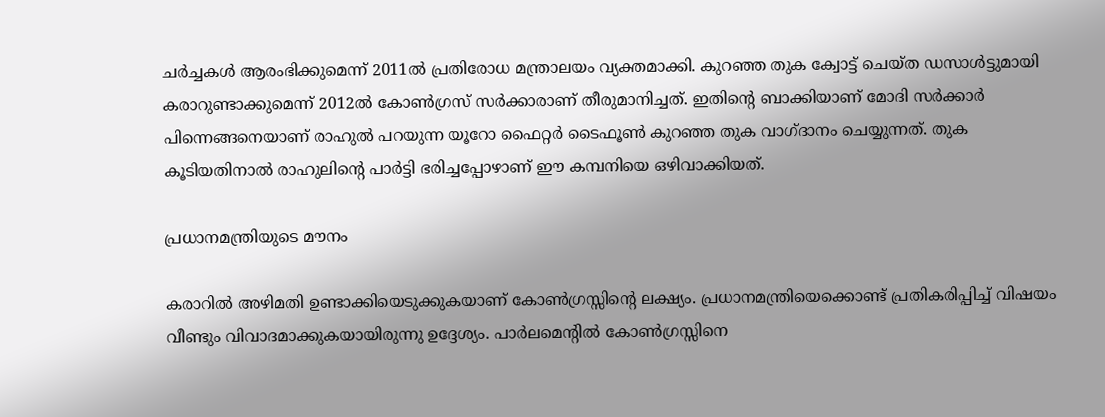ചര്‍ച്ചകള്‍ ആരംഭിക്കുമെന്ന് 2011ല്‍ പ്രതിരോധ മന്ത്രാലയം വ്യക്തമാക്കി. കുറഞ്ഞ തുക ക്വോട്ട് ചെയ്ത ഡസാള്‍ട്ടുമായി കരാറുണ്ടാക്കുമെന്ന് 2012ല്‍ കോണ്‍ഗ്രസ് സര്‍ക്കാരാണ് തീരുമാനിച്ചത്. ഇതിന്റെ ബാക്കിയാണ് മോദി സര്‍ക്കാര്‍ പിന്നെങ്ങനെയാണ് രാഹുല്‍ പറയുന്ന യൂറോ ഫൈറ്റര്‍ ടൈഫൂണ്‍ കുറഞ്ഞ തുക വാഗ്ദാനം ചെയ്യുന്നത്. തുക കൂടിയതിനാല്‍ രാഹുലിന്റെ പാര്‍ട്ടി ഭരിച്ചപ്പോഴാണ് ഈ കമ്പനിയെ ഒഴിവാക്കിയത്.

പ്രധാനമന്ത്രിയുടെ മൗനം

കരാറില്‍ അഴിമതി ഉണ്ടാക്കിയെടുക്കുകയാണ് കോണ്‍ഗ്രസ്സിന്റെ ലക്ഷ്യം. പ്രധാനമന്ത്രിയെക്കൊണ്ട് പ്രതികരിപ്പിച്ച് വിഷയം വീണ്ടും വിവാദമാക്കുകയായിരുന്നു ഉദ്ദേശ്യം. പാര്‍ലമെന്റില്‍ കോണ്‍ഗ്രസ്സിനെ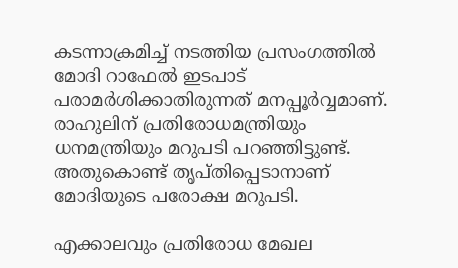കടന്നാക്രമിച്ച് നടത്തിയ പ്രസംഗത്തില്‍ മോദി റാഫേല്‍ ഇടപാട് പരാമര്‍ശിക്കാതിരുന്നത് മനപ്പൂര്‍വ്വമാണ്. രാഹുലിന് പ്രതിരോധമന്ത്രിയും ധനമന്ത്രിയും മറുപടി പറഞ്ഞിട്ടുണ്ട്. അതുകൊണ്ട് തൃപ്തിപ്പെടാനാണ് മോദിയുടെ പരോക്ഷ മറുപടി.

എക്കാലവും പ്രതിരോധ മേഖല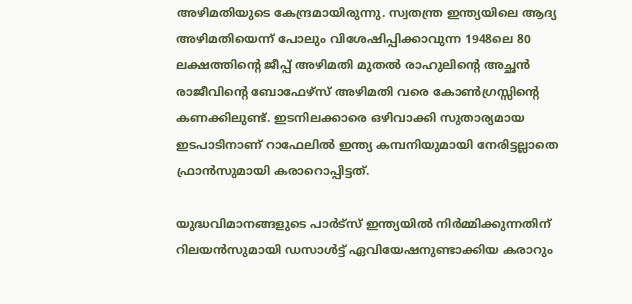അഴിമതിയുടെ കേന്ദ്രമായിരുന്നു. സ്വതന്ത്ര ഇന്ത്യയിലെ ആദ്യ അഴിമതിയെന്ന് പോലും വിശേഷിപ്പിക്കാവുന്ന 1948ലെ 80 ലക്ഷത്തിന്റെ ജീപ്പ് അഴിമതി മുതല്‍ രാഹുലിന്റെ അച്ഛന്‍ രാജീവിന്റെ ബോഫേഴ്‌സ് അഴിമതി വരെ കോണ്‍ഗ്രസ്സിന്റെ കണക്കിലുണ്ട്. ഇടനിലക്കാരെ ഒഴിവാക്കി സുതാര്യമായ ഇടപാടിനാണ് റാഫേലില്‍ ഇന്ത്യ കമ്പനിയുമായി നേരിട്ടല്ലാതെ ഫ്രാന്‍സുമായി കരാറൊപ്പിട്ടത്.

യുദ്ധവിമാനങ്ങളുടെ പാര്‍ട്‌സ് ഇന്ത്യയില്‍ നിര്‍മ്മിക്കുന്നതിന് റിലയന്‍സുമായി ഡസാള്‍ട്ട് ഏവിയേഷനുണ്ടാക്കിയ കരാറും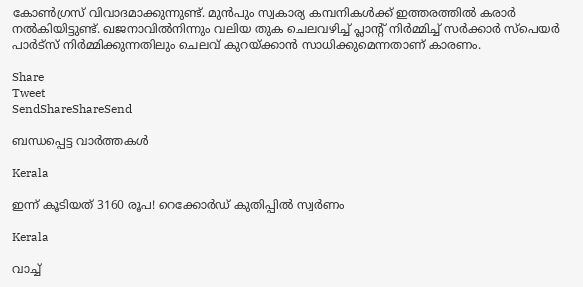കോണ്‍ഗ്രസ് വിവാദമാക്കുന്നുണ്ട്. മുന്‍പും സ്വകാര്യ കമ്പനികള്‍ക്ക് ഇത്തരത്തില്‍ കരാര്‍ നല്‍കിയിട്ടുണ്ട്. ഖജനാവില്‍നിന്നും വലിയ തുക ചെലവഴിച്ച് പ്ലാന്റ് നിര്‍മ്മിച്ച് സര്‍ക്കാര്‍ സ്‌പെയര്‍ പാര്‍ട്‌സ് നിര്‍മ്മിക്കുന്നതിലും ചെലവ് കുറയ്‌ക്കാന്‍ സാധിക്കുമെന്നതാണ് കാരണം.

Share
Tweet
SendShareShareSend

ബന്ധപ്പെട്ട വാര്‍ത്തകള്‍

Kerala

ഇന്ന് കൂടിയത് 3160 രൂപ! റെക്കോർഡ് കുതിപ്പിൽ സ്വർണം

Kerala

വാച്ച്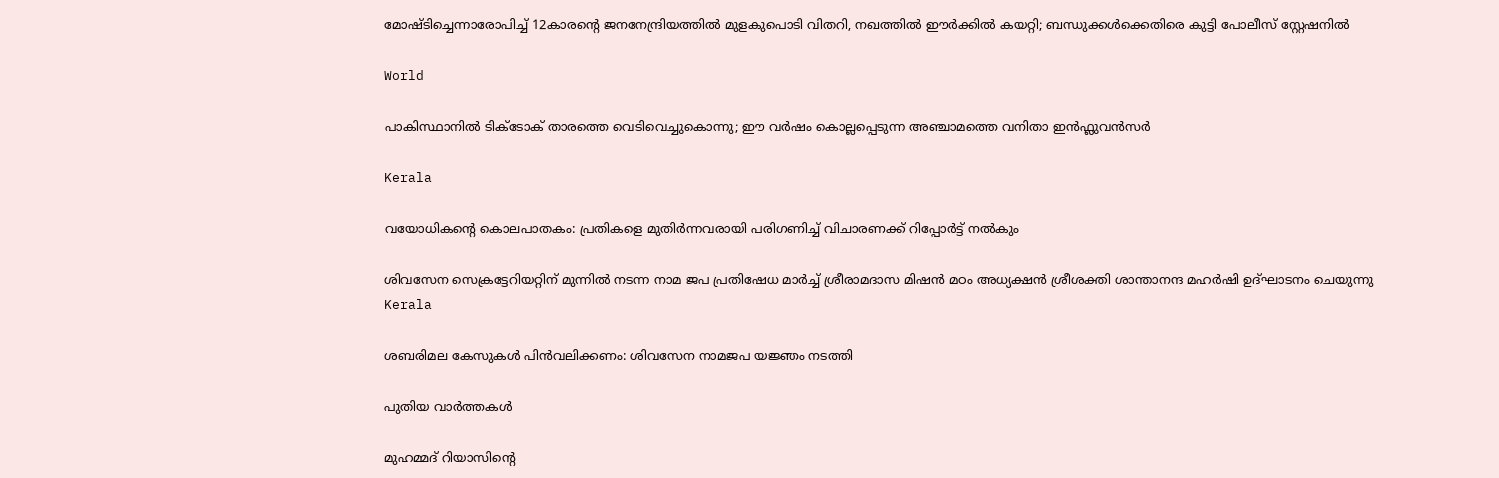മോഷ്ടിച്ചെന്നാരോപിച്ച് 12കാരന്റെ ജനനേന്ദ്രിയത്തിൽ മുളകുപൊടി വിതറി, നഖത്തിൽ ഈർക്കിൽ കയറ്റി; ബന്ധുക്കൾക്കെതിരെ കുട്ടി പോലീസ് സ്റ്റേഷനിൽ

World

പാകിസ്ഥാനില്‍ ടിക്ടോക് താരത്തെ വെടിവെച്ചുകൊന്നു; ഈ വർഷം കൊല്ലപ്പെടുന്ന അഞ്ചാമത്തെ വനിതാ ഇൻഫ്ലുവൻസർ

Kerala

വയോധികന്റെ കൊലപാതകം: പ്രതികളെ മുതിര്‍ന്നവരായി പരിഗണിച്ച് വിചാരണക്ക് റിപ്പോര്‍ട്ട് നല്‍കും

ശിവസേന സെക്രട്ടേറിയറ്റിന് മുന്നില്‍ നടന്ന നാമ ജപ പ്രതിഷേധ മാര്‍ച്ച് ശ്രീരാമദാസ മിഷന്‍ മഠം അധ്യക്ഷന്‍ ശ്രീശക്തി ശാന്താനന്ദ മഹര്‍ഷി ഉദ്ഘാടനം ചെയുന്നു
Kerala

ശബരിമല കേസുകള്‍ പിന്‍വലിക്കണം: ശിവസേന നാമജപ യജ്ഞം നടത്തി

പുതിയ വാര്‍ത്തകള്‍

മുഹമ്മദ് റിയാസിന്റെ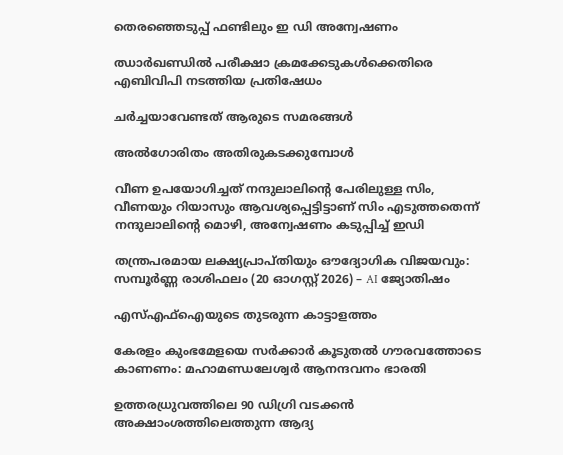തെരഞ്ഞെടുപ്പ് ഫണ്ടിലും ഇ ഡി അന്വേഷണം

ഝാര്‍ഖണ്ഡില്‍ പരീക്ഷാ ക്രമക്കേടുകള്‍ക്കെതിരെ എബിവിപി നടത്തിയ പ്രതിഷേധം

ചര്‍ച്ചയാവേണ്ടത് ആരുടെ സമരങ്ങള്‍

അല്‍ഗോരിതം അതിരുകടക്കുമ്പോള്‍

വീണ ഉപയോഗിച്ചത് നന്ദുലാലിന്റെ പേരിലുള്ള സിം, വീണയും റിയാസും ആവശ്യപ്പെട്ടിട്ടാണ് സിം എടുത്തതെന്ന് നന്ദുലാലിന്റെ മൊഴി, അന്വേഷണം കടുപ്പിച്ച് ഇ‍ഡി

തന്ത്രപരമായ ലക്ഷ്യപ്രാപ്തിയും ഔദ്യോഗിക വിജയവും: സമ്പൂർണ്ണ രാശിഫലം (20 ഓഗസ്റ്റ് 2026) – AI ജ്യോതിഷം

എസ്എഫ്‌ഐയുടെ തുടരുന്ന കാട്ടാളത്തം

കേരളം കുംഭമേളയെ സര്‍ക്കാര്‍ കൂടുതല്‍ ഗൗരവത്തോടെ കാണണം: മഹാമണ്ഡലേശ്വര്‍ ആനന്ദവനം ഭാരതി

ഉത്തരധ്രുവത്തിലെ 90 ഡിഗ്രി വടക്കന്‍ അക്ഷാംശത്തിലെത്തുന്ന ആദ്യ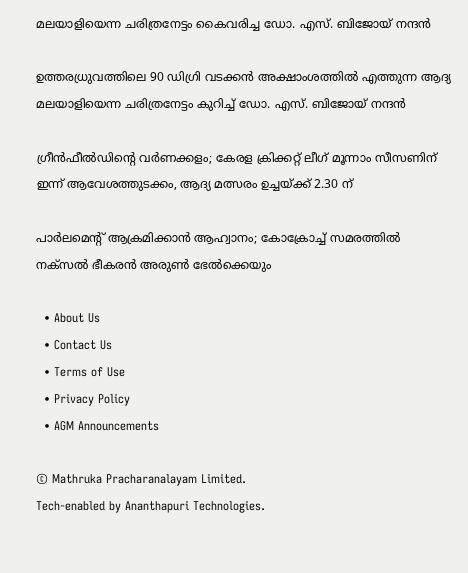മലയാളിയെന്ന ചരിത്രനേട്ടം കൈവരിച്ച ഡോ. എസ്. ബിജോയ് നന്ദന്‍

ഉത്തരധ്രുവത്തിലെ 90 ഡിഗ്രി വടക്കന്‍ അക്ഷാംശത്തില്‍ എത്തുന്ന ആദ്യ മലയാളിയെന്ന ചരിത്രനേട്ടം കുറിച്ച്‌ ഡോ. എസ്. ബിജോയ് നന്ദന്‍

ഗ്രീന്‍ഫീല്‍ഡിന്റെ വര്‍ണക്കളം; കേരള ക്രിക്കറ്റ് ലീഗ് മൂന്നാം സീസണിന് ഇന്ന് ആവേശത്തുടക്കം, ആദ്യ മത്സരം ഉച്ചയ്‌ക്ക് 2.30 ന്

പാര്‍ലമെന്റ് ആക്രമിക്കാന്‍ ആഹ്വാനം; കോക്രോച്ച് സമരത്തില്‍ നക്സല്‍ ഭീകരന്‍ അരുണ്‍ ഭേല്‍ക്കെയും

  • About Us
  • Contact Us
  • Terms of Use
  • Privacy Policy
  • AGM Announcements

© Mathruka Pracharanalayam Limited.
Tech-enabled by Ananthapuri Technologies.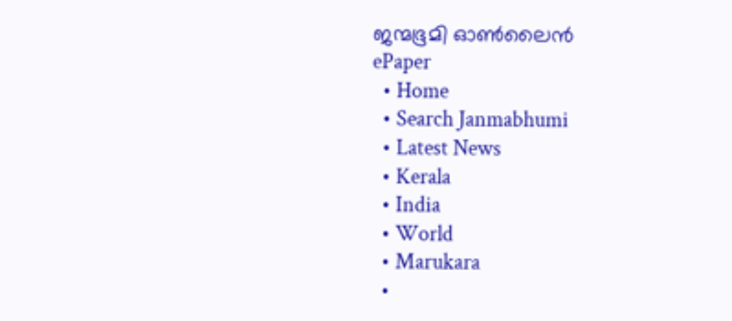ജന്മഭൂമി ഓണ്‍ലൈന്‍
ePaper
  • Home
  • Search Janmabhumi
  • Latest News
  • Kerala
  • India
  • World
  • Marukara
  •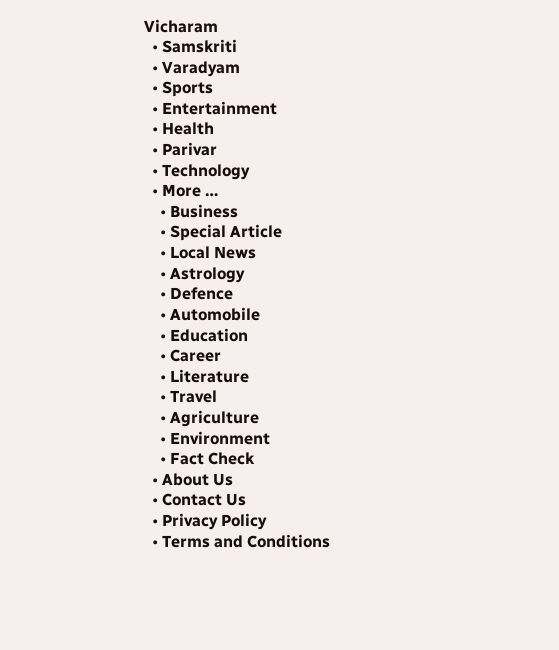Vicharam
  • Samskriti
  • Varadyam
  • Sports
  • Entertainment
  • Health
  • Parivar
  • Technology
  • More …
    • Business
    • Special Article
    • Local News
    • Astrology
    • Defence
    • Automobile
    • Education
    • Career
    • Literature
    • Travel
    • Agriculture
    • Environment
    • Fact Check
  • About Us
  • Contact Us
  • Privacy Policy
  • Terms and Conditions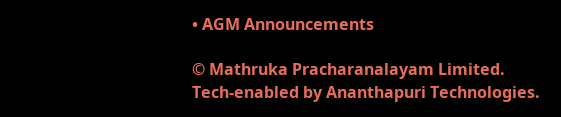• AGM Announcements

© Mathruka Pracharanalayam Limited.
Tech-enabled by Ananthapuri Technologies.